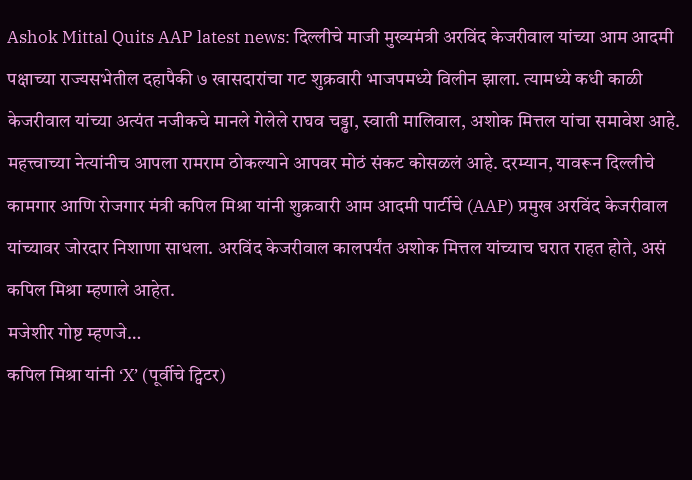Ashok Mittal Quits AAP latest news: दिल्लीचे माजी मुख्यमंत्री अरविंद केजरीवाल यांच्या आम आदमी पक्षाच्या राज्यसभेतील दहापैकी ७ खासदारांचा गट शुक्रवारी भाजपमध्ये विलीन झाला. त्यामध्ये कधी काळी केजरीवाल यांच्या अत्यंत नजीकचे मानले गेलेले राघव चड्ढा, स्वाती मालिवाल, अशोक मित्तल यांचा समावेश आहे. महत्त्वाच्या नेत्यांनीच आपला रामराम ठोकल्याने आपवर मोठं संकट कोसळलं आहे. दरम्यान, यावरून दिल्लीचे कामगार आणि रोजगार मंत्री कपिल मिश्रा यांनी शुक्रवारी आम आदमी पार्टीचे (AAP) प्रमुख अरविंद केजरीवाल यांच्यावर जोरदार निशाणा साधला. अरविंद केजरीवाल कालपर्यंत अशोक मित्तल यांच्याच घरात राहत होते, असं कपिल मिश्रा म्हणाले आहेत.
मजेशीर गोष्ट म्हणजे…
कपिल मिश्रा यांनी ‘X’ (पूर्वीचे ट्विटर)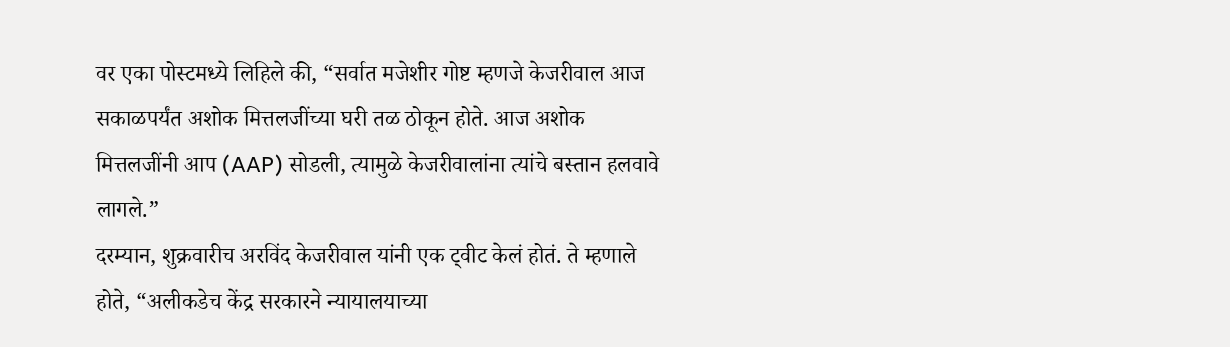वर एका पोस्टमध्ये लिहिले की, “सर्वात मजेशीर गोष्ट म्हणजे केजरीवाल आज सकाळपर्यंत अशोक मित्तलजींच्या घरी तळ ठोकून होते. आज अशोक मित्तलजींनी आप (AAP) सोडली, त्यामुळे केजरीवालांना त्यांचे बस्तान हलवावे लागले.”
दरम्यान, शुक्रवारीच अरविंद केजरीवाल यांनी एक ट्वीट केलं होतं. ते म्हणाले होते, “अलीकडेच केंद्र सरकारने न्यायालयाच्या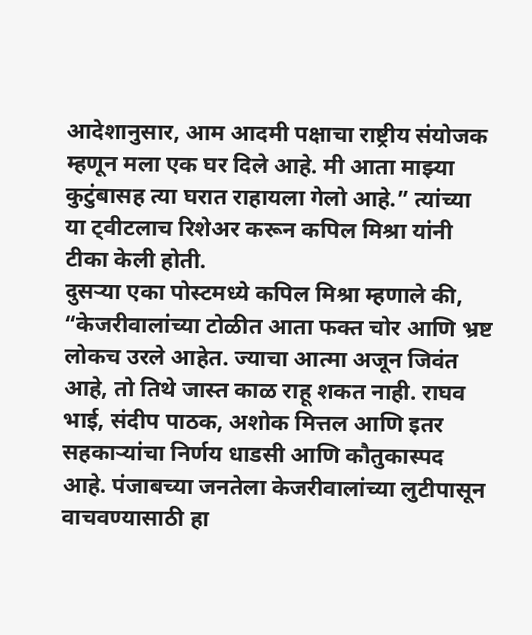आदेशानुसार, आम आदमी पक्षाचा राष्ट्रीय संयोजक म्हणून मला एक घर दिले आहे. मी आता माझ्या कुटुंबासह त्या घरात राहायला गेलो आहे.” त्यांच्या या ट्वीटलाच रिशेअर करून कपिल मिश्रा यांनी टीका केली होती.
दुसऱ्या एका पोस्टमध्ये कपिल मिश्रा म्हणाले की, “केजरीवालांच्या टोळीत आता फक्त चोर आणि भ्रष्ट लोकच उरले आहेत. ज्याचा आत्मा अजून जिवंत आहे, तो तिथे जास्त काळ राहू शकत नाही. राघव भाई, संदीप पाठक, अशोक मित्तल आणि इतर सहकाऱ्यांचा निर्णय धाडसी आणि कौतुकास्पद आहे. पंजाबच्या जनतेला केजरीवालांच्या लुटीपासून वाचवण्यासाठी हा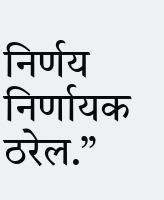निर्णय निर्णायक ठरेल.”